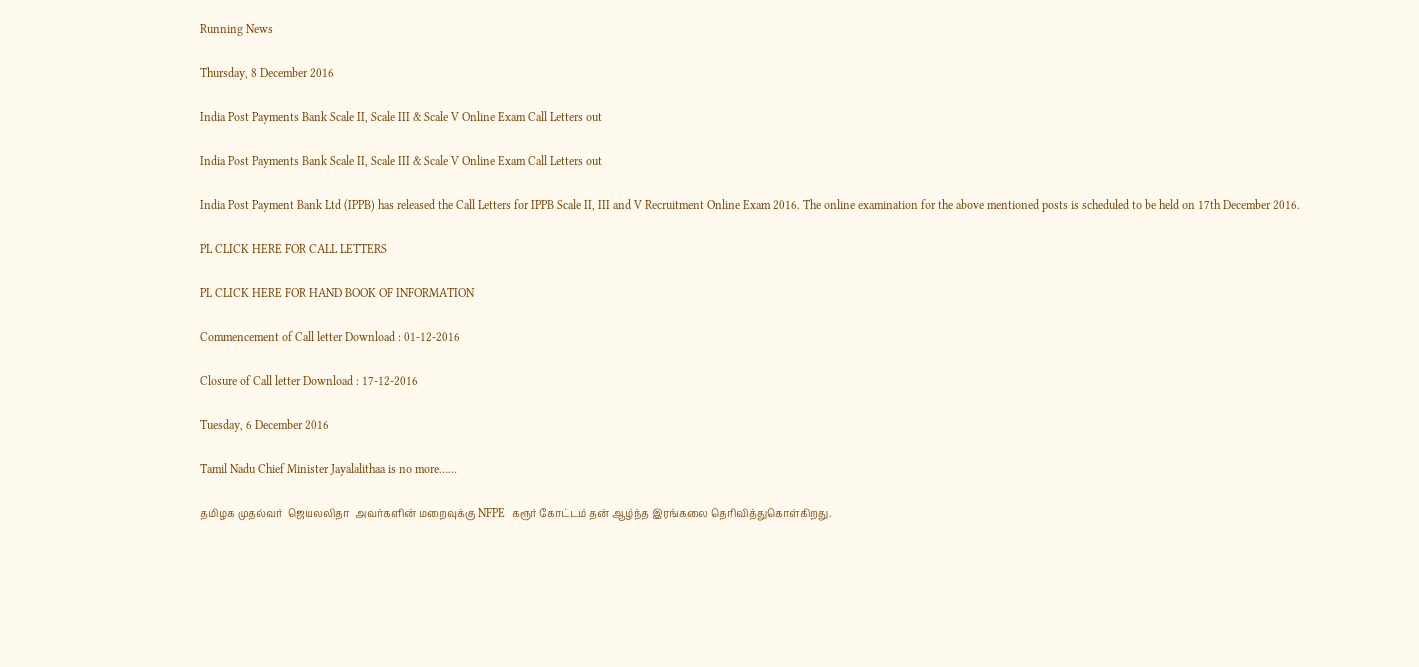Running News

Thursday, 8 December 2016

India Post Payments Bank Scale II, Scale III & Scale V Online Exam Call Letters out

India Post Payments Bank Scale II, Scale III & Scale V Online Exam Call Letters out

India Post Payment Bank Ltd (IPPB) has released the Call Letters for IPPB Scale II, III and V Recruitment Online Exam 2016. The online examination for the above mentioned posts is scheduled to be held on 17th December 2016.

PL CLICK HERE FOR CALL LETTERS

PL CLICK HERE FOR HAND BOOK OF INFORMATION

Commencement of Call letter Download : 01-12-2016

Closure of Call letter Download : 17-12-2016

Tuesday, 6 December 2016

Tamil Nadu Chief Minister Jayalalithaa is no more……

தமிழக முதல்வர்  ஜெயலலிதா  அவர்களின் மறைவுக்கு NFPE  கரூர் கோட்டம் தன் ஆழ்ந்த இரங்கலை தெரிவித்துகொள்கிறது.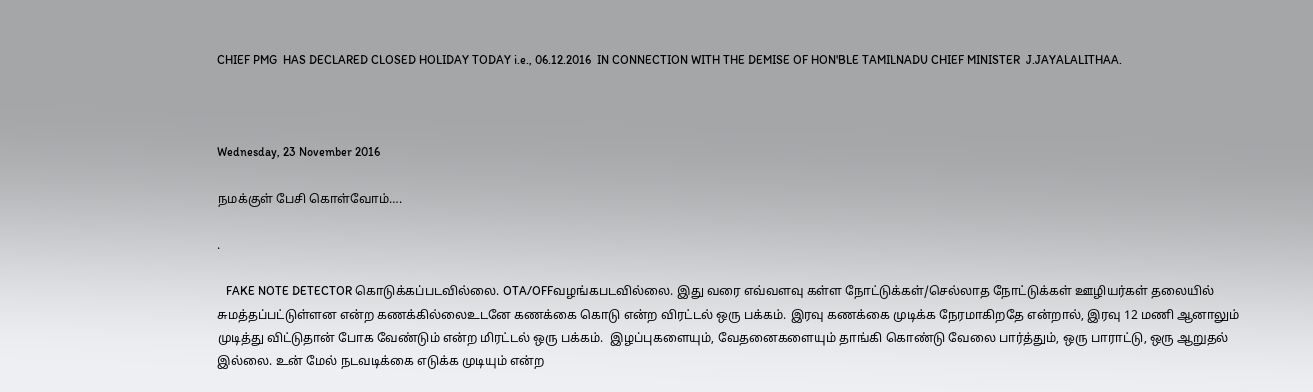CHIEF PMG  HAS DECLARED CLOSED HOLIDAY TODAY i.e., 06.12.2016  IN CONNECTION WITH THE DEMISE OF HON'BLE TAMILNADU CHIEF MINISTER  J.JAYALALITHAA.



Wednesday, 23 November 2016

நமக்குள் பேசி கொள்வோம்….

.

   FAKE NOTE DETECTOR கொடுக்கப்படவில்லை. OTA/OFFவழங்கபடவில்லை. இது வரை எவ்வளவு கள்ள நோட்டுக்கள்/செல்லாத நோட்டுக்கள் ஊழியர்கள் தலையில் சுமத்தப்பட்டுள்ளன என்ற கணக்கில்லைஉடனே கணக்கை கொடு என்ற விரட்டல் ஒரு பக்கம். இரவு கணக்கை முடிக்க நேரமாகிறதே என்றால், இரவு 12 மணி ஆனாலும் முடித்து விட்டுதான் போக வேண்டும் என்ற மிரட்டல் ஒரு பக்கம்.  இழப்புகளையும், வேதனைகளையும் தாங்கி கொண்டு வேலை பார்த்தும், ஒரு பாராட்டு, ஒரு ஆறுதல் இல்லை. உன் மேல் நடவடிக்கை எடுக்க முடியும் என்ற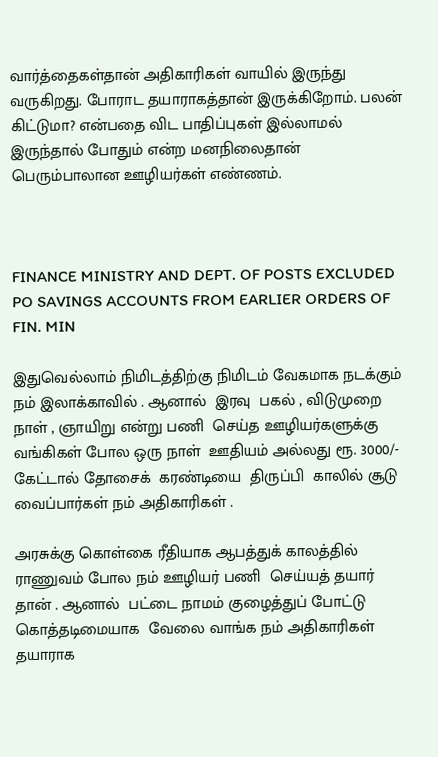வார்த்தைகள்தான் அதிகாரிகள் வாயில் இருந்து வருகிறது. போராட தயாராகத்தான் இருக்கிறோம். பலன் கிட்டுமா? என்பதை விட பாதிப்புகள் இல்லாமல் இருந்தால் போதும் என்ற மனநிலைதான் பெரும்பாலான ஊழியர்கள் எண்ணம்.



FINANCE MINISTRY AND DEPT. OF POSTS EXCLUDED PO SAVINGS ACCOUNTS FROM EARLIER ORDERS OF FIN. MIN

இதுவெல்லாம் நிமிடத்திற்கு நிமிடம் வேகமாக நடக்கும் நம் இலாக்காவில் . ஆனால்  இரவு  பகல் , விடுமுறை நாள் , ஞாயிறு என்று பணி  செய்த ஊழியர்களுக்கு வங்கிகள் போல ஒரு நாள்  ஊதியம் அல்லது ரூ. 3000/- கேட்டால் தோசைக்  கரண்டியை  திருப்பி  காலில் சூடு வைப்பார்கள் நம் அதிகாரிகள் .

அரசுக்கு கொள்கை ரீதியாக ஆபத்துக் காலத்தில் ராணுவம் போல நம் ஊழியர் பணி  செய்யத் தயார் தான் . ஆனால்  பட்டை நாமம் குழைத்துப் போட்டு கொத்தடிமையாக  வேலை வாங்க நம் அதிகாரிகள்  தயாராக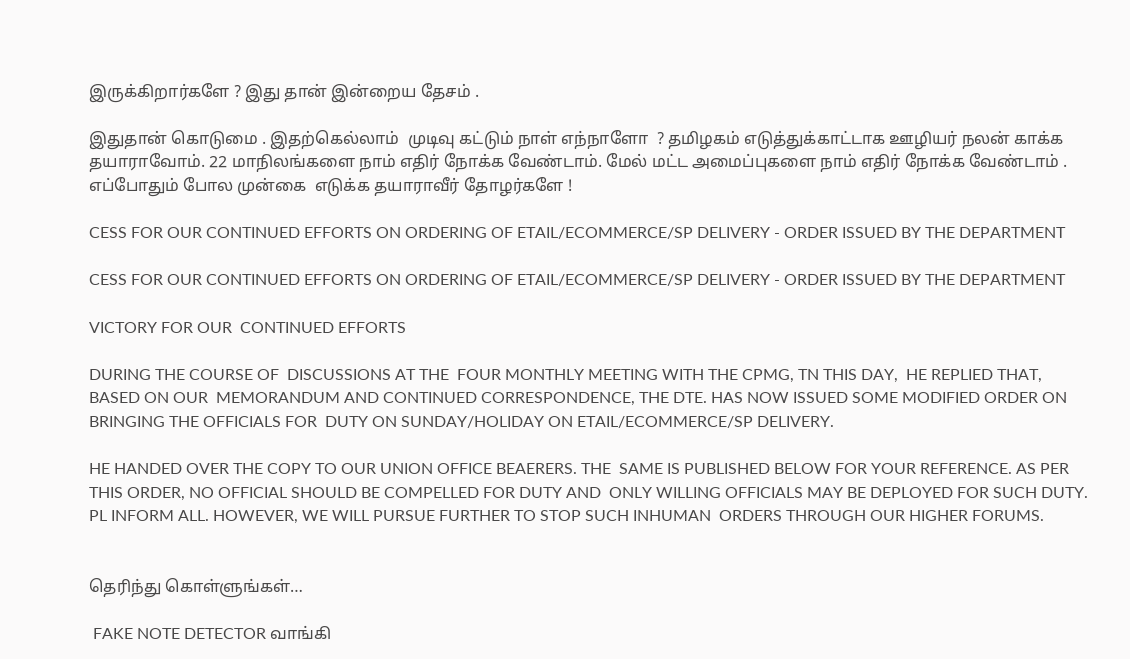இருக்கிறார்களே ? இது தான் இன்றைய தேசம் .

இதுதான் கொடுமை . இதற்கெல்லாம்  முடிவு கட்டும் நாள் எந்நாளோ  ? தமிழகம் எடுத்துக்காட்டாக ஊழியர் நலன் காக்க தயாராவோம். 22 மாநிலங்களை நாம் எதிர் நோக்க வேண்டாம். மேல் மட்ட அமைப்புகளை நாம் எதிர் நோக்க வேண்டாம் . எப்போதும் போல முன்கை  எடுக்க தயாராவீர் தோழர்களே !

CESS FOR OUR CONTINUED EFFORTS ON ORDERING OF ETAIL/ECOMMERCE/SP DELIVERY - ORDER ISSUED BY THE DEPARTMENT

CESS FOR OUR CONTINUED EFFORTS ON ORDERING OF ETAIL/ECOMMERCE/SP DELIVERY - ORDER ISSUED BY THE DEPARTMENT

VICTORY FOR OUR  CONTINUED EFFORTS

DURING THE COURSE OF  DISCUSSIONS AT THE  FOUR MONTHLY MEETING WITH THE CPMG, TN THIS DAY,  HE REPLIED THAT, BASED ON OUR  MEMORANDUM AND CONTINUED CORRESPONDENCE, THE DTE. HAS NOW ISSUED SOME MODIFIED ORDER ON BRINGING THE OFFICIALS FOR  DUTY ON SUNDAY/HOLIDAY ON ETAIL/ECOMMERCE/SP DELIVERY.

HE HANDED OVER THE COPY TO OUR UNION OFFICE BEAERERS. THE  SAME IS PUBLISHED BELOW FOR YOUR REFERENCE. AS PER THIS ORDER, NO OFFICIAL SHOULD BE COMPELLED FOR DUTY AND  ONLY WILLING OFFICIALS MAY BE DEPLOYED FOR SUCH DUTY. PL INFORM ALL. HOWEVER, WE WILL PURSUE FURTHER TO STOP SUCH INHUMAN  ORDERS THROUGH OUR HIGHER FORUMS.


தெரிந்து கொள்ளுங்கள்…

 FAKE NOTE DETECTOR வாங்கி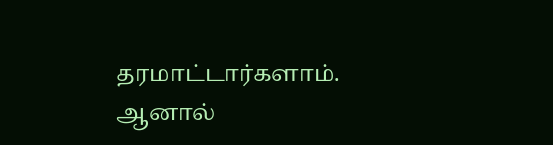தரமாட்டார்களாம். ஆனால்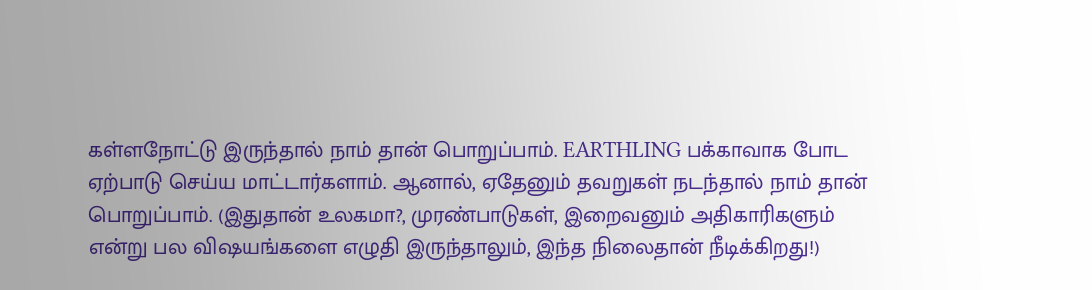கள்ளநோட்டு இருந்தால் நாம் தான் பொறுப்பாம். EARTHLING பக்காவாக போட ஏற்பாடு செய்ய மாட்டார்களாம். ஆனால், ஏதேனும் தவறுகள் நடந்தால் நாம் தான் பொறுப்பாம். (இதுதான் உலகமா?, முரண்பாடுகள், இறைவனும் அதிகாரிகளும் என்று பல விஷயங்களை எழுதி இருந்தாலும், இந்த நிலைதான் நீடிக்கிறது!)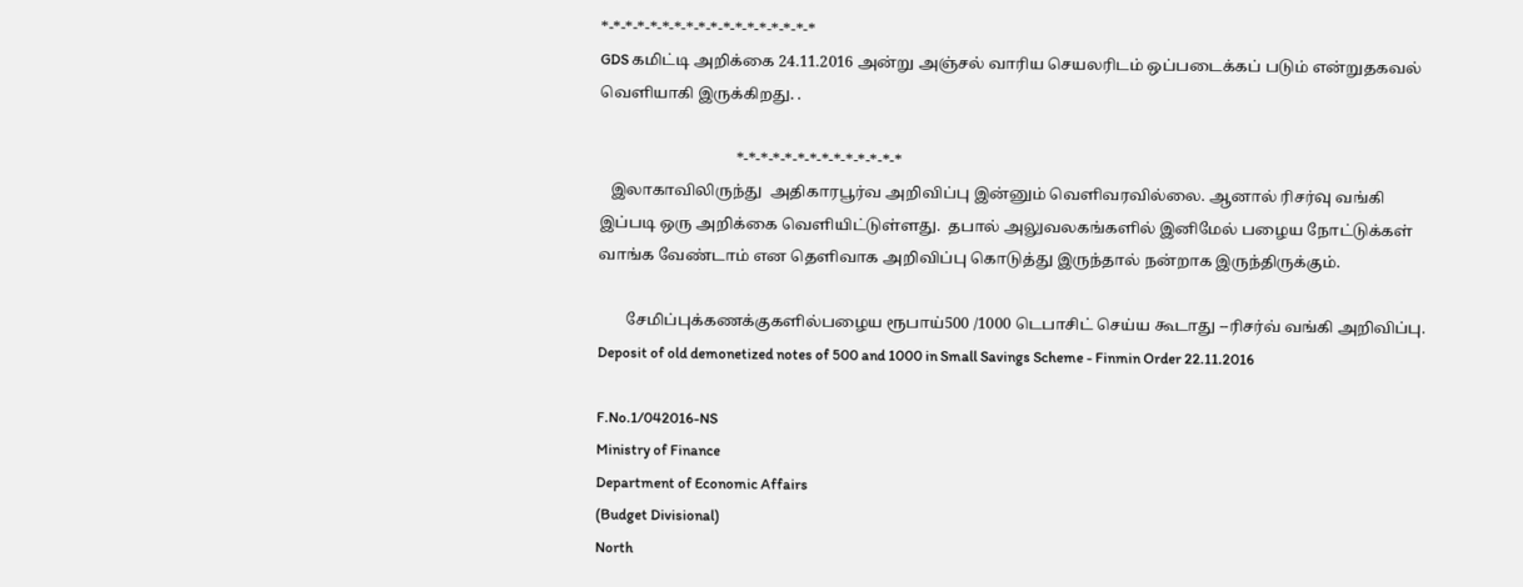*-*-*-*-*-*-*-*-*-*-*-*-*-*-*-*-*-*
GDS கமிட்டி அறிக்கை 24.11.2016 அன்று அஞ்சல் வாரிய செயலரிடம் ஒப்படைக்கப் படும் என்றுதகவல் வெளியாகி இருக்கிறது. .

                                   *-*-*-*-*-*-*-*-*-*-*-*-*-*
   இலாகாவிலிருந்து  அதிகாரபூர்வ அறிவிப்பு இன்னும் வெளிவரவில்லை. ஆனால் ரிசர்வு வங்கி இப்படி ஒரு அறிக்கை வெளியிட்டுள்ளது.  தபால் அலுவலகங்களில் இனிமேல் பழைய நோட்டுக்கள் வாங்க வேண்டாம் என தெளிவாக அறிவிப்பு கொடுத்து இருந்தால் நன்றாக இருந்திருக்கும்.

       சேமிப்புக்கணக்குகளில்பழைய ரூபாய்500 /1000 டெபாசிட் செய்ய கூடாது --ரிசர்வ் வங்கி அறிவிப்பு.
Deposit of old demonetized notes of 500 and 1000 in Small Savings Scheme - Finmin Order 22.11.2016

F.No.1/042016-NS
Ministry of Finance
Department of Economic Affairs
(Budget Divisional)
North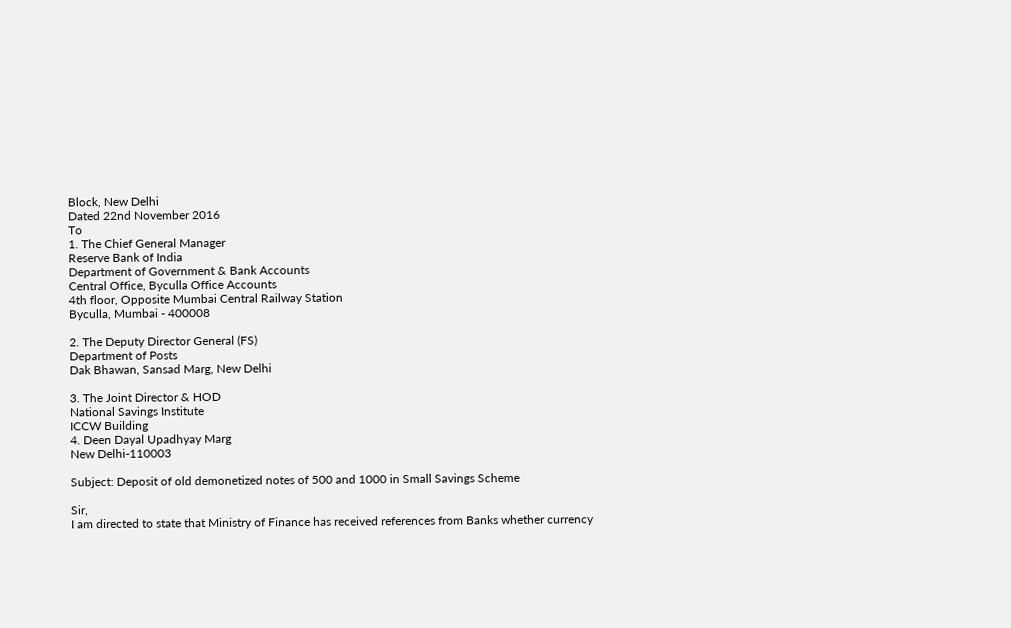Block, New Delhi
Dated 22nd November 2016
To
1. The Chief General Manager
Reserve Bank of India
Department of Government & Bank Accounts
Central Office, Byculla Office Accounts
4th floor, Opposite Mumbai Central Railway Station
Byculla, Mumbai - 400008

2. The Deputy Director General (FS)
Department of Posts
Dak Bhawan, Sansad Marg, New Delhi

3. The Joint Director & HOD
National Savings Institute
ICCW Building
4. Deen Dayal Upadhyay Marg
New Delhi-110003

Subject: Deposit of old demonetized notes of 500 and 1000 in Small Savings Scheme

Sir,
I am directed to state that Ministry of Finance has received references from Banks whether currency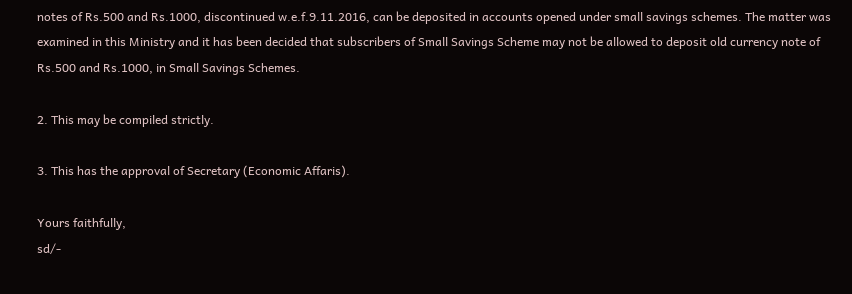notes of Rs.500 and Rs.1000, discontinued w.e.f.9.11.2016, can be deposited in accounts opened under small savings schemes. The matter was examined in this Ministry and it has been decided that subscribers of Small Savings Scheme may not be allowed to deposit old currency note of Rs.500 and Rs.1000, in Small Savings Schemes.

2. This may be compiled strictly.

3. This has the approval of Secretary (Economic Affaris).

Yours faithfully,
sd/-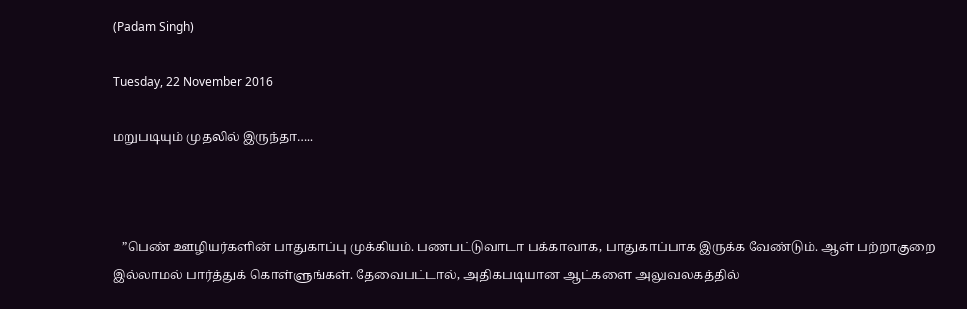(Padam Singh)

Tuesday, 22 November 2016

மறுபடியும் முதலில் இருந்தா…..



   ”பெண் ஊழியர்களின் பாதுகாப்பு முக்கியம். பணபட்டுவாடா பக்காவாக, பாதுகாப்பாக இருக்க வேண்டும். ஆள் பற்றாகுறை இல்லாமல் பார்த்துக் கொள்ளுங்கள். தேவைபட்டால், அதிகபடியான ஆட்களை அலுவலகத்தில்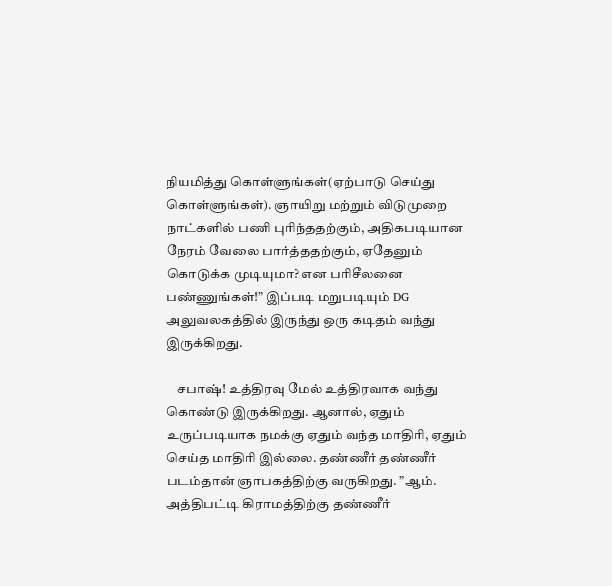நியமித்து கொள்ளுங்கள்(ஏற்பாடு செய்து கொள்ளுங்கள்). ஞாயிறு மற்றும் விடுமுறை நாட்களில் பணி புரிந்ததற்கும், அதிகபடியான நேரம் வேலை பார்த்ததற்கும், ஏதேனும் கொடுக்க முடியுமா? என பரிசீலனை பண்ணுங்கள்!” இப்படி மறுபடியும் DG அலுவலகத்தில் இருந்து ஒரு கடிதம் வந்து இருக்கிறது.

    சபாஷ்! உத்திரவு மேல் உத்திரவாக வந்து கொண்டு இருக்கிறது. ஆனால், ஏதும் உருப்படியாக நமக்கு ஏதும் வந்த மாதிரி, ஏதும் செய்த மாதிரி இல்லை. தண்ணீர் தண்ணீர் படம்தான் ஞாபகத்திற்கு வருகிறது. ”ஆம். அத்திபட்டி கிராமத்திற்கு தண்ணீர்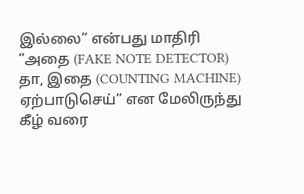இல்லை” என்பது மாதிரி ”அதை (FAKE NOTE DETECTOR) தா, இதை (COUNTING MACHINE) ஏற்பாடுசெய்” என மேலிருந்து கீழ் வரை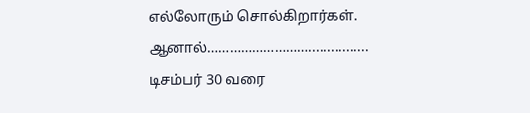எல்லோரும் சொல்கிறார்கள். ஆனால்………………………................
டிசம்பர் 30 வரை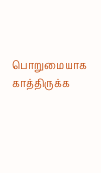பொறுமையாக காத்திருக்க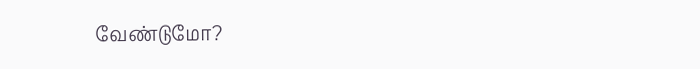வேண்டுமோ?